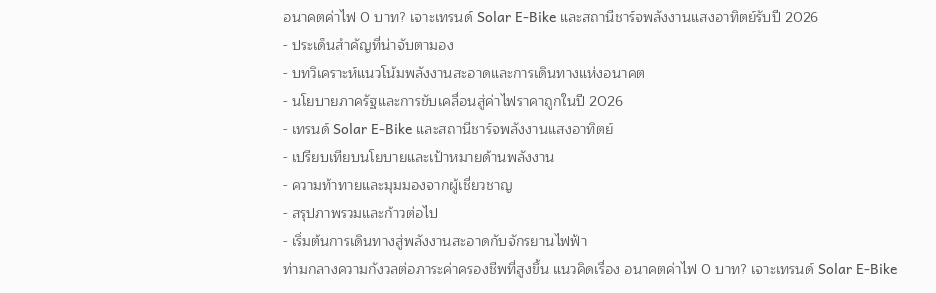อนาคตค่าไฟ 0 บาท? เจาะเทรนด์ Solar E-Bike และสถานีชาร์จพลังงานแสงอาทิตย์รับปี 2026
- ประเด็นสำคัญที่น่าจับตามอง
- บทวิเคราะห์แนวโน้มพลังงานสะอาดและการเดินทางแห่งอนาคต
- นโยบายภาครัฐและการขับเคลื่อนสู่ค่าไฟราคาถูกในปี 2026
- เทรนด์ Solar E-Bike และสถานีชาร์จพลังงานแสงอาทิตย์
- เปรียบเทียบนโยบายและเป้าหมายด้านพลังงาน
- ความท้าทายและมุมมองจากผู้เชี่ยวชาญ
- สรุปภาพรวมและก้าวต่อไป
- เริ่มต้นการเดินทางสู่พลังงานสะอาดกับจักรยานไฟฟ้า
ท่ามกลางความกังวลต่อภาระค่าครองชีพที่สูงขึ้น แนวคิดเรื่อง อนาคตค่าไฟ 0 บาท? เจาะเทรนด์ Solar E-Bike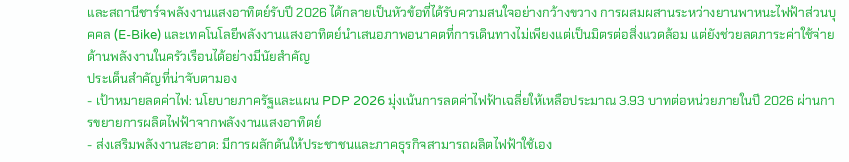และสถานีชาร์จพลังงานแสงอาทิตย์รับปี 2026 ได้กลายเป็นหัวข้อที่ได้รับความสนใจอย่างกว้างขวาง การผสมผสานระหว่างยานพาหนะไฟฟ้าส่วนบุคคล (E-Bike) และเทคโนโลยีพลังงานแสงอาทิตย์นำเสนอภาพอนาคตที่การเดินทางไม่เพียงแต่เป็นมิตรต่อสิ่งแวดล้อม แต่ยังช่วยลดภาระค่าใช้จ่ายด้านพลังงานในครัวเรือนได้อย่างมีนัยสำคัญ
ประเด็นสำคัญที่น่าจับตามอง
- เป้าหมายลดค่าไฟ: นโยบายภาครัฐและแผน PDP 2026 มุ่งเน้นการลดค่าไฟฟ้าเฉลี่ยให้เหลือประมาณ 3.93 บาทต่อหน่วยภายในปี 2026 ผ่านการขยายการผลิตไฟฟ้าจากพลังงานแสงอาทิตย์
- ส่งเสริมพลังงานสะอาด: มีการผลักดันให้ประชาชนและภาคธุรกิจสามารถผลิตไฟฟ้าใช้เอง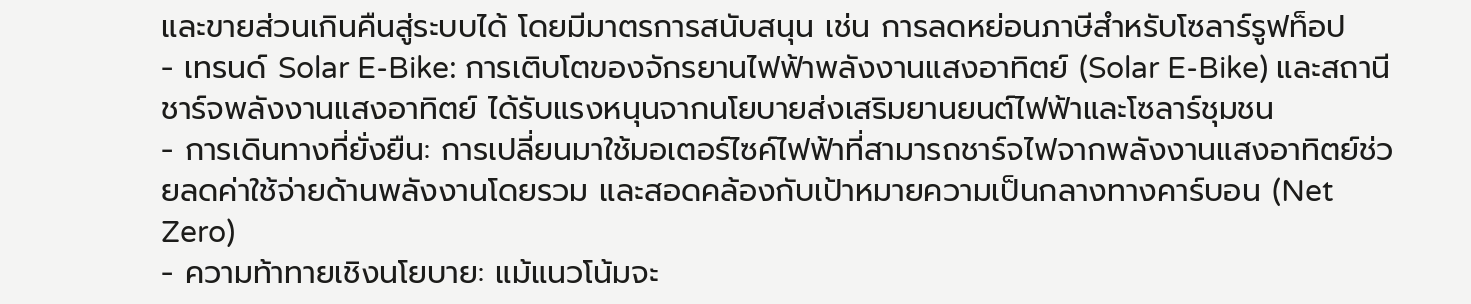และขายส่วนเกินคืนสู่ระบบได้ โดยมีมาตรการสนับสนุน เช่น การลดหย่อนภาษีสำหรับโซลาร์รูฟท็อป
- เทรนด์ Solar E-Bike: การเติบโตของจักรยานไฟฟ้าพลังงานแสงอาทิตย์ (Solar E-Bike) และสถานีชาร์จพลังงานแสงอาทิตย์ ได้รับแรงหนุนจากนโยบายส่งเสริมยานยนต์ไฟฟ้าและโซลาร์ชุมชน
- การเดินทางที่ยั่งยืน: การเปลี่ยนมาใช้มอเตอร์ไซค์ไฟฟ้าที่สามารถชาร์จไฟจากพลังงานแสงอาทิตย์ช่วยลดค่าใช้จ่ายด้านพลังงานโดยรวม และสอดคล้องกับเป้าหมายความเป็นกลางทางคาร์บอน (Net Zero)
- ความท้าทายเชิงนโยบาย: แม้แนวโน้มจะ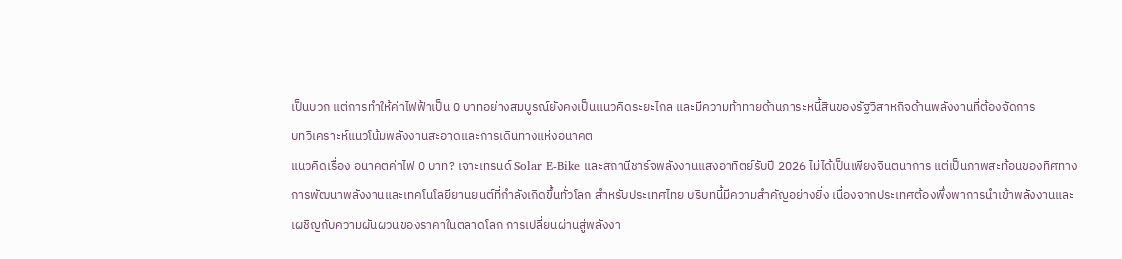เป็นบวก แต่การทำให้ค่าไฟฟ้าเป็น 0 บาทอย่างสมบูรณ์ยังคงเป็นแนวคิดระยะไกล และมีความท้าทายด้านภาระหนี้สินของรัฐวิสาหกิจด้านพลังงานที่ต้องจัดการ
บทวิเคราะห์แนวโน้มพลังงานสะอาดและการเดินทางแห่งอนาคต
แนวคิดเรื่อง อนาคตค่าไฟ 0 บาท? เจาะเทรนด์ Solar E-Bike และสถานีชาร์จพลังงานแสงอาทิตย์รับปี 2026 ไม่ได้เป็นเพียงจินตนาการ แต่เป็นภาพสะท้อนของทิศทางการพัฒนาพลังงานและเทคโนโลยียานยนต์ที่กำลังเกิดขึ้นทั่วโลก สำหรับประเทศไทย บริบทนี้มีความสำคัญอย่างยิ่ง เนื่องจากประเทศต้องพึ่งพาการนำเข้าพลังงานและเผชิญกับความผันผวนของราคาในตลาดโลก การเปลี่ยนผ่านสู่พลังงา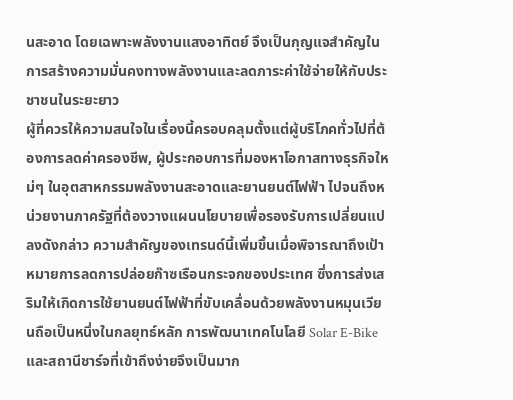นสะอาด โดยเฉพาะพลังงานแสงอาทิตย์ จึงเป็นกุญแจสำคัญในการสร้างความมั่นคงทางพลังงานและลดภาระค่าใช้จ่ายให้กับประชาชนในระยะยาว
ผู้ที่ควรให้ความสนใจในเรื่องนี้ครอบคลุมตั้งแต่ผู้บริโภคทั่วไปที่ต้องการลดค่าครองชีพ, ผู้ประกอบการที่มองหาโอกาสทางธุรกิจใหม่ๆ ในอุตสาหกรรมพลังงานสะอาดและยานยนต์ไฟฟ้า ไปจนถึงหน่วยงานภาครัฐที่ต้องวางแผนนโยบายเพื่อรองรับการเปลี่ยนแปลงดังกล่าว ความสำคัญของเทรนด์นี้เพิ่มขึ้นเมื่อพิจารณาถึงเป้าหมายการลดการปล่อยก๊าซเรือนกระจกของประเทศ ซึ่งการส่งเสริมให้เกิดการใช้ยานยนต์ไฟฟ้าที่ขับเคลื่อนด้วยพลังงานหมุนเวียนถือเป็นหนึ่งในกลยุทธ์หลัก การพัฒนาเทคโนโลยี Solar E-Bike และสถานีชาร์จที่เข้าถึงง่ายจึงเป็นมาก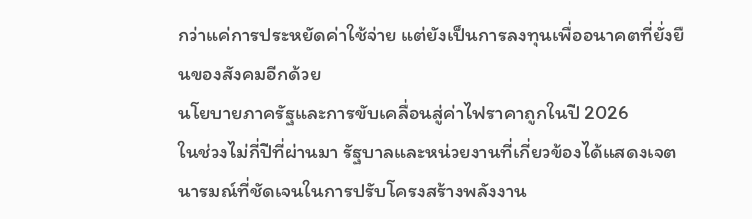กว่าแค่การประหยัดค่าใช้จ่าย แต่ยังเป็นการลงทุนเพื่ออนาคตที่ยั่งยืนของสังคมอีกด้วย
นโยบายภาครัฐและการขับเคลื่อนสู่ค่าไฟราคาถูกในปี 2026
ในช่วงไม่กี่ปีที่ผ่านมา รัฐบาลและหน่วยงานที่เกี่ยวข้องได้แสดงเจตนารมณ์ที่ชัดเจนในการปรับโครงสร้างพลังงาน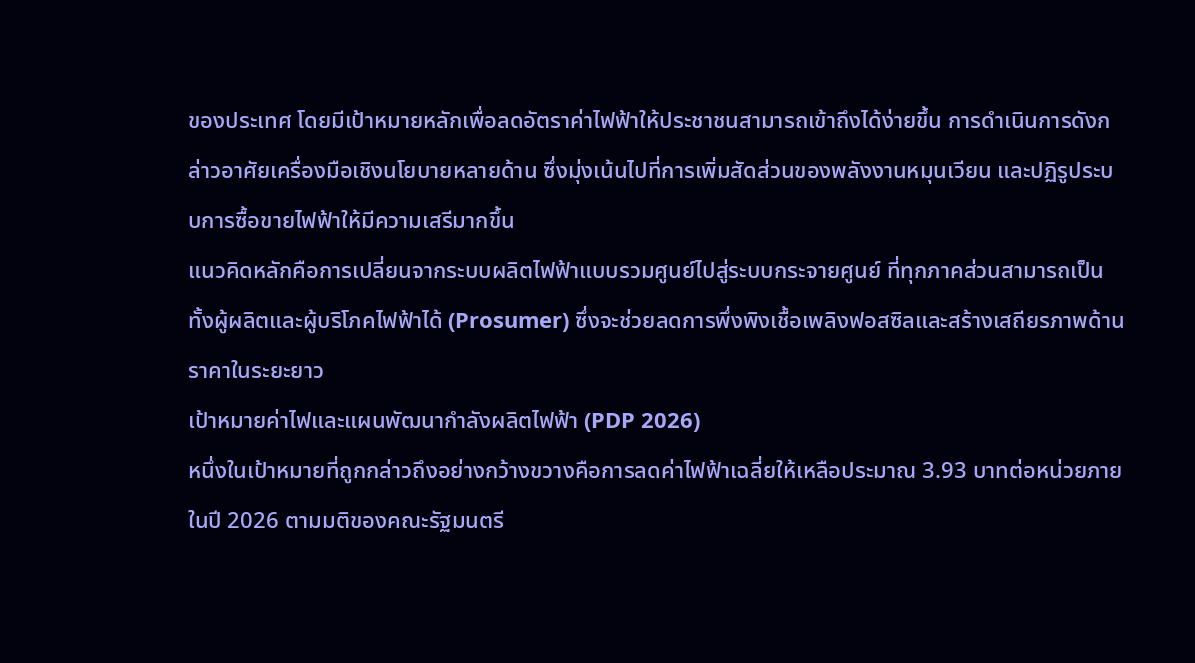ของประเทศ โดยมีเป้าหมายหลักเพื่อลดอัตราค่าไฟฟ้าให้ประชาชนสามารถเข้าถึงได้ง่ายขึ้น การดำเนินการดังกล่าวอาศัยเครื่องมือเชิงนโยบายหลายด้าน ซึ่งมุ่งเน้นไปที่การเพิ่มสัดส่วนของพลังงานหมุนเวียน และปฏิรูประบบการซื้อขายไฟฟ้าให้มีความเสรีมากขึ้น
แนวคิดหลักคือการเปลี่ยนจากระบบผลิตไฟฟ้าแบบรวมศูนย์ไปสู่ระบบกระจายศูนย์ ที่ทุกภาคส่วนสามารถเป็นทั้งผู้ผลิตและผู้บริโภคไฟฟ้าได้ (Prosumer) ซึ่งจะช่วยลดการพึ่งพิงเชื้อเพลิงฟอสซิลและสร้างเสถียรภาพด้านราคาในระยะยาว
เป้าหมายค่าไฟและแผนพัฒนากำลังผลิตไฟฟ้า (PDP 2026)
หนึ่งในเป้าหมายที่ถูกกล่าวถึงอย่างกว้างขวางคือการลดค่าไฟฟ้าเฉลี่ยให้เหลือประมาณ 3.93 บาทต่อหน่วยภายในปี 2026 ตามมติของคณะรัฐมนตรี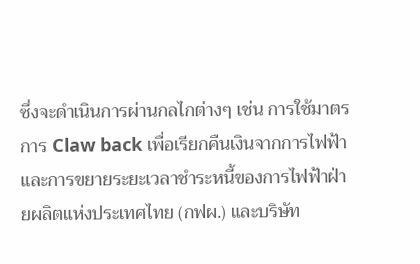ซึ่งจะดำเนินการผ่านกลไกต่างๆ เช่น การใช้มาตรการ Claw back เพื่อเรียกคืนเงินจากการไฟฟ้า และการขยายระยะเวลาชำระหนี้ของการไฟฟ้าฝ่ายผลิตแห่งประเทศไทย (กฟผ.) และบริษัท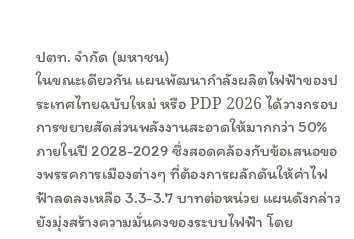ปตท. จำกัด (มหาชน)
ในขณะเดียวกัน แผนพัฒนากำลังผลิตไฟฟ้าของประเทศไทยฉบับใหม่ หรือ PDP 2026 ได้วางกรอบการขยายสัดส่วนพลังงานสะอาดให้มากกว่า 50% ภายในปี 2028-2029 ซึ่งสอดคล้องกับข้อเสนอของพรรคการเมืองต่างๆ ที่ต้องการผลักดันให้ค่าไฟฟ้าลดลงเหลือ 3.3-3.7 บาทต่อหน่วย แผนดังกล่าวยังมุ่งสร้างความมั่นคงของระบบไฟฟ้า โดย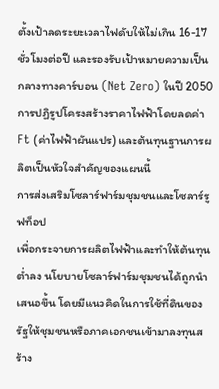ตั้งเป้าลดระยะเวลาไฟดับให้ไม่เกิน 16-17 ชั่วโมงต่อปี และรองรับเป้าหมายความเป็นกลางทางคาร์บอน (Net Zero) ในปี 2050 การปฏิรูปโครงสร้างราคาไฟฟ้าโดยลดค่า Ft (ค่าไฟฟ้าผันแปร) และต้นทุนฐานการผลิตเป็นหัวใจสำคัญของแผนนี้
การส่งเสริมโซลาร์ฟาร์มชุมชนและโซลาร์รูฟท็อป
เพื่อกระจายการผลิตไฟฟ้าและทำให้ต้นทุนต่ำลง นโยบายโซลาร์ฟาร์มชุมชนได้ถูกนำเสนอขึ้น โดยมีแนวคิดในการใช้ที่ดินของรัฐให้ชุมชนหรือภาคเอกชนเข้ามาลงทุนสร้าง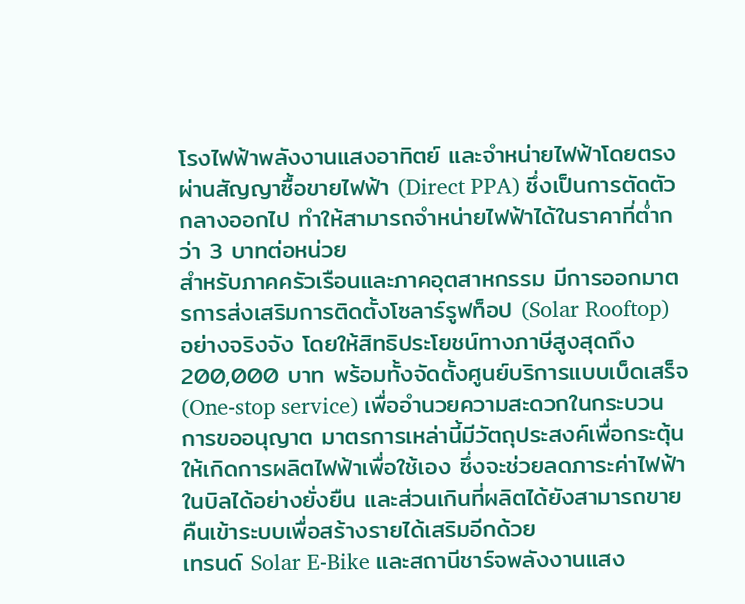โรงไฟฟ้าพลังงานแสงอาทิตย์ และจำหน่ายไฟฟ้าโดยตรงผ่านสัญญาซื้อขายไฟฟ้า (Direct PPA) ซึ่งเป็นการตัดตัวกลางออกไป ทำให้สามารถจำหน่ายไฟฟ้าได้ในราคาที่ต่ำกว่า 3 บาทต่อหน่วย
สำหรับภาคครัวเรือนและภาคอุตสาหกรรม มีการออกมาตรการส่งเสริมการติดตั้งโซลาร์รูฟท็อป (Solar Rooftop) อย่างจริงจัง โดยให้สิทธิประโยชน์ทางภาษีสูงสุดถึง 200,000 บาท พร้อมทั้งจัดตั้งศูนย์บริการแบบเบ็ดเสร็จ (One-stop service) เพื่ออำนวยความสะดวกในกระบวนการขออนุญาต มาตรการเหล่านี้มีวัตถุประสงค์เพื่อกระตุ้นให้เกิดการผลิตไฟฟ้าเพื่อใช้เอง ซึ่งจะช่วยลดภาระค่าไฟฟ้าในบิลได้อย่างยั่งยืน และส่วนเกินที่ผลิตได้ยังสามารถขายคืนเข้าระบบเพื่อสร้างรายได้เสริมอีกด้วย
เทรนด์ Solar E-Bike และสถานีชาร์จพลังงานแสง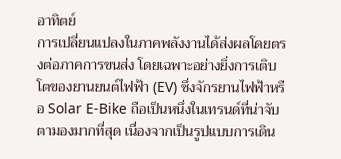อาทิตย์
การเปลี่ยนแปลงในภาคพลังงานได้ส่งผลโดยตรงต่อภาคการขนส่ง โดยเฉพาะอย่างยิ่งการเติบโตของยานยนต์ไฟฟ้า (EV) ซึ่งจักรยานไฟฟ้าหรือ Solar E-Bike ถือเป็นหนึ่งในเทรนด์ที่น่าจับตามองมากที่สุด เนื่องจากเป็นรูปแบบการเดิน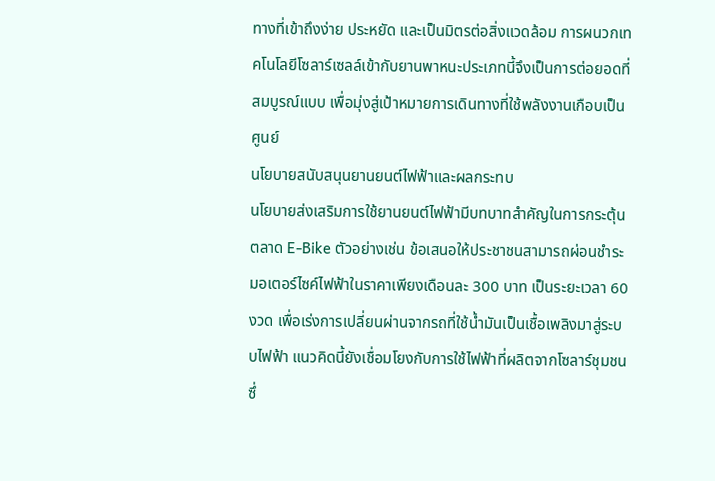ทางที่เข้าถึงง่าย ประหยัด และเป็นมิตรต่อสิ่งแวดล้อม การผนวกเทคโนโลยีโซลาร์เซลล์เข้ากับยานพาหนะประเภทนี้จึงเป็นการต่อยอดที่สมบูรณ์แบบ เพื่อมุ่งสู่เป้าหมายการเดินทางที่ใช้พลังงานเกือบเป็นศูนย์
นโยบายสนับสนุนยานยนต์ไฟฟ้าและผลกระทบ
นโยบายส่งเสริมการใช้ยานยนต์ไฟฟ้ามีบทบาทสำคัญในการกระตุ้นตลาด E-Bike ตัวอย่างเช่น ข้อเสนอให้ประชาชนสามารถผ่อนชำระมอเตอร์ไซค์ไฟฟ้าในราคาเพียงเดือนละ 300 บาท เป็นระยะเวลา 60 งวด เพื่อเร่งการเปลี่ยนผ่านจากรถที่ใช้น้ำมันเป็นเชื้อเพลิงมาสู่ระบบไฟฟ้า แนวคิดนี้ยังเชื่อมโยงกับการใช้ไฟฟ้าที่ผลิตจากโซลาร์ชุมชน ซึ่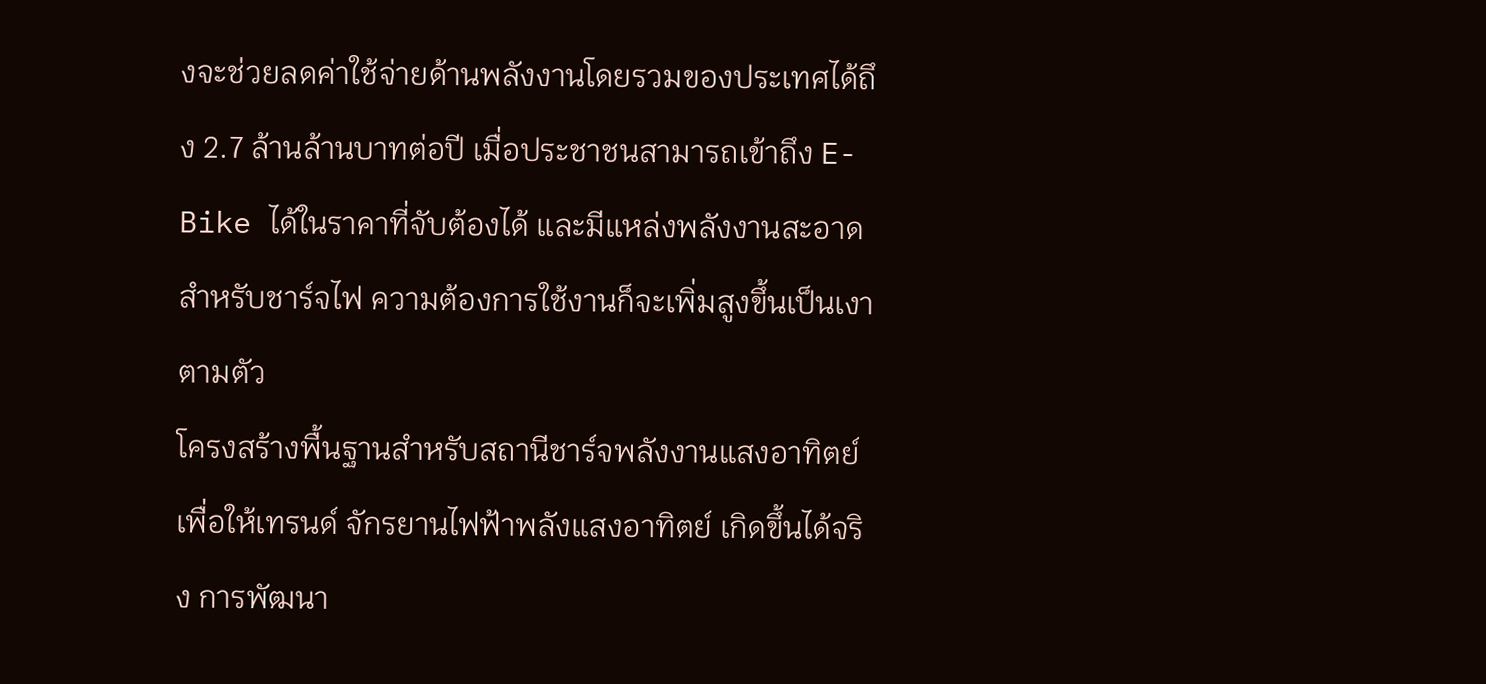งจะช่วยลดค่าใช้จ่ายด้านพลังงานโดยรวมของประเทศได้ถึง 2.7 ล้านล้านบาทต่อปี เมื่อประชาชนสามารถเข้าถึง E-Bike ได้ในราคาที่จับต้องได้ และมีแหล่งพลังงานสะอาดสำหรับชาร์จไฟ ความต้องการใช้งานก็จะเพิ่มสูงขึ้นเป็นเงาตามตัว
โครงสร้างพื้นฐานสำหรับสถานีชาร์จพลังงานแสงอาทิตย์
เพื่อให้เทรนด์ จักรยานไฟฟ้าพลังแสงอาทิตย์ เกิดขึ้นได้จริง การพัฒนา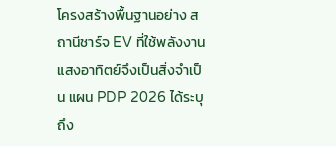โครงสร้างพื้นฐานอย่าง สถานีชาร์จ EV ที่ใช้พลังงานแสงอาทิตย์จึงเป็นสิ่งจำเป็น แผน PDP 2026 ได้ระบุถึง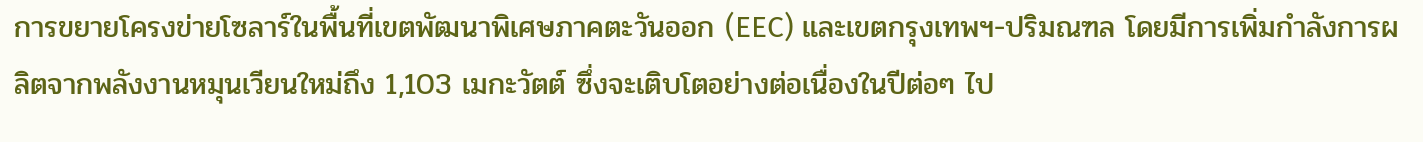การขยายโครงข่ายโซลาร์ในพื้นที่เขตพัฒนาพิเศษภาคตะวันออก (EEC) และเขตกรุงเทพฯ-ปริมณฑล โดยมีการเพิ่มกำลังการผลิตจากพลังงานหมุนเวียนใหม่ถึง 1,103 เมกะวัตต์ ซึ่งจะเติบโตอย่างต่อเนื่องในปีต่อๆ ไป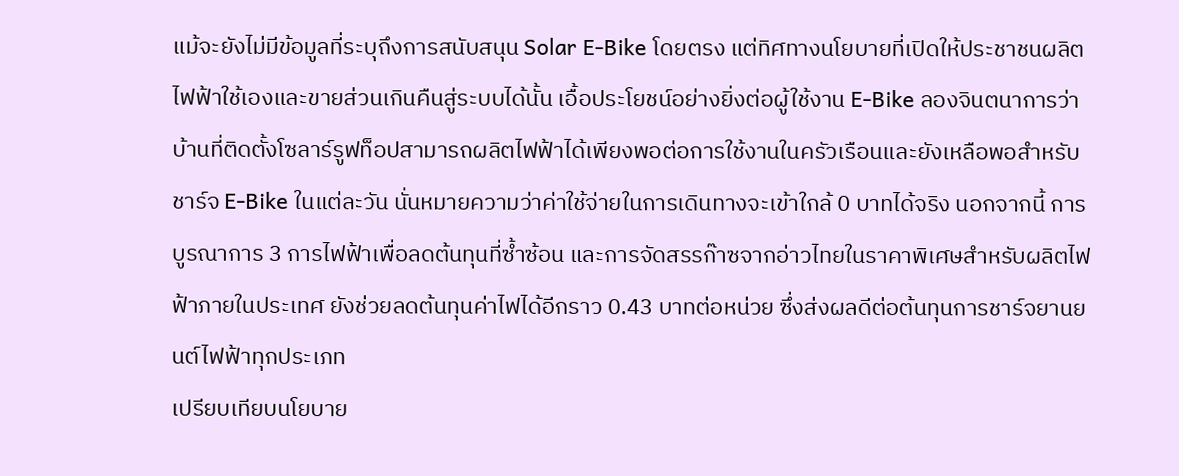แม้จะยังไม่มีข้อมูลที่ระบุถึงการสนับสนุน Solar E-Bike โดยตรง แต่ทิศทางนโยบายที่เปิดให้ประชาชนผลิตไฟฟ้าใช้เองและขายส่วนเกินคืนสู่ระบบได้นั้น เอื้อประโยชน์อย่างยิ่งต่อผู้ใช้งาน E-Bike ลองจินตนาการว่าบ้านที่ติดตั้งโซลาร์รูฟท็อปสามารถผลิตไฟฟ้าได้เพียงพอต่อการใช้งานในครัวเรือนและยังเหลือพอสำหรับชาร์จ E-Bike ในแต่ละวัน นั่นหมายความว่าค่าใช้จ่ายในการเดินทางจะเข้าใกล้ 0 บาทได้จริง นอกจากนี้ การบูรณาการ 3 การไฟฟ้าเพื่อลดต้นทุนที่ซ้ำซ้อน และการจัดสรรก๊าซจากอ่าวไทยในราคาพิเศษสำหรับผลิตไฟฟ้าภายในประเทศ ยังช่วยลดต้นทุนค่าไฟได้อีกราว 0.43 บาทต่อหน่วย ซึ่งส่งผลดีต่อต้นทุนการชาร์จยานยนต์ไฟฟ้าทุกประเภท
เปรียบเทียบนโยบาย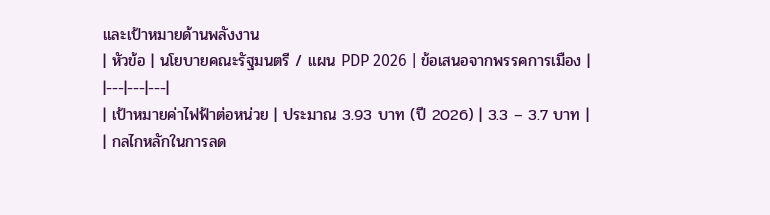และเป้าหมายด้านพลังงาน
| หัวข้อ | นโยบายคณะรัฐมนตรี / แผน PDP 2026 | ข้อเสนอจากพรรคการเมือง |
|---|---|---|
| เป้าหมายค่าไฟฟ้าต่อหน่วย | ประมาณ 3.93 บาท (ปี 2026) | 3.3 – 3.7 บาท |
| กลไกหลักในการลด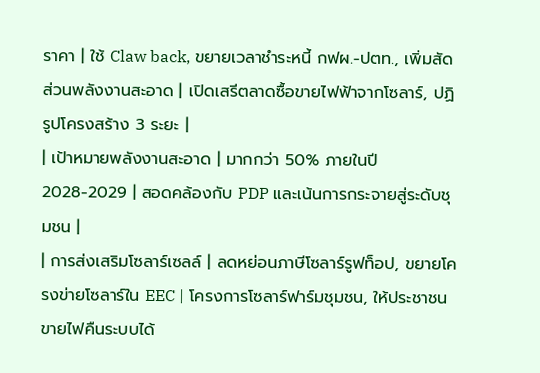ราคา | ใช้ Claw back, ขยายเวลาชำระหนี้ กฟผ.-ปตท., เพิ่มสัดส่วนพลังงานสะอาด | เปิดเสรีตลาดซื้อขายไฟฟ้าจากโซลาร์, ปฏิรูปโครงสร้าง 3 ระยะ |
| เป้าหมายพลังงานสะอาด | มากกว่า 50% ภายในปี 2028-2029 | สอดคล้องกับ PDP และเน้นการกระจายสู่ระดับชุมชน |
| การส่งเสริมโซลาร์เซลล์ | ลดหย่อนภาษีโซลาร์รูฟท็อป, ขยายโครงข่ายโซลาร์ใน EEC | โครงการโซลาร์ฟาร์มชุมชน, ให้ประชาชนขายไฟคืนระบบได้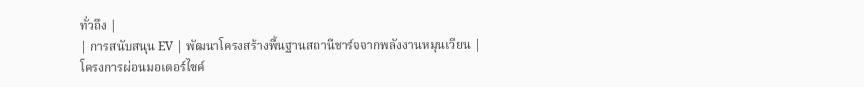ทั่วถึง |
| การสนับสนุน EV | พัฒนาโครงสร้างพื้นฐานสถานีชาร์จจากพลังงานหมุนเวียน | โครงการผ่อนมอเตอร์ไซค์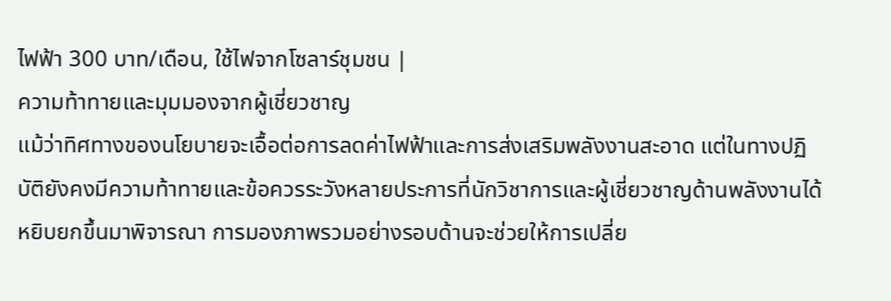ไฟฟ้า 300 บาท/เดือน, ใช้ไฟจากโซลาร์ชุมชน |
ความท้าทายและมุมมองจากผู้เชี่ยวชาญ
แม้ว่าทิศทางของนโยบายจะเอื้อต่อการลดค่าไฟฟ้าและการส่งเสริมพลังงานสะอาด แต่ในทางปฏิบัติยังคงมีความท้าทายและข้อควรระวังหลายประการที่นักวิชาการและผู้เชี่ยวชาญด้านพลังงานได้หยิบยกขึ้นมาพิจารณา การมองภาพรวมอย่างรอบด้านจะช่วยให้การเปลี่ย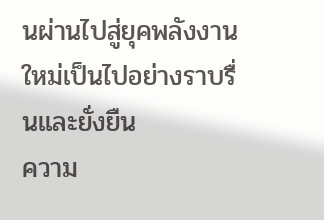นผ่านไปสู่ยุคพลังงานใหม่เป็นไปอย่างราบรื่นและยั่งยืน
ความ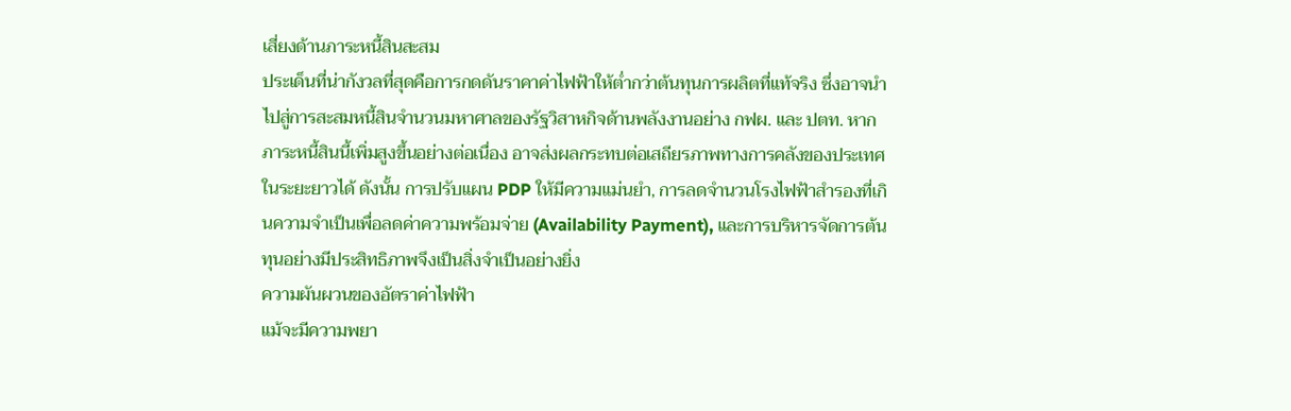เสี่ยงด้านภาระหนี้สินสะสม
ประเด็นที่น่ากังวลที่สุดคือการกดดันราคาค่าไฟฟ้าให้ต่ำกว่าต้นทุนการผลิตที่แท้จริง ซึ่งอาจนำไปสู่การสะสมหนี้สินจำนวนมหาศาลของรัฐวิสาหกิจด้านพลังงานอย่าง กฟผ. และ ปตท. หากภาระหนี้สินนี้เพิ่มสูงขึ้นอย่างต่อเนื่อง อาจส่งผลกระทบต่อเสถียรภาพทางการคลังของประเทศในระยะยาวได้ ดังนั้น การปรับแผน PDP ให้มีความแม่นยำ, การลดจำนวนโรงไฟฟ้าสำรองที่เกินความจำเป็นเพื่อลดค่าความพร้อมจ่าย (Availability Payment), และการบริหารจัดการต้นทุนอย่างมีประสิทธิภาพจึงเป็นสิ่งจำเป็นอย่างยิ่ง
ความผันผวนของอัตราค่าไฟฟ้า
แม้จะมีความพยา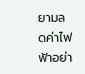ยามลดค่าไฟฟ้าอย่า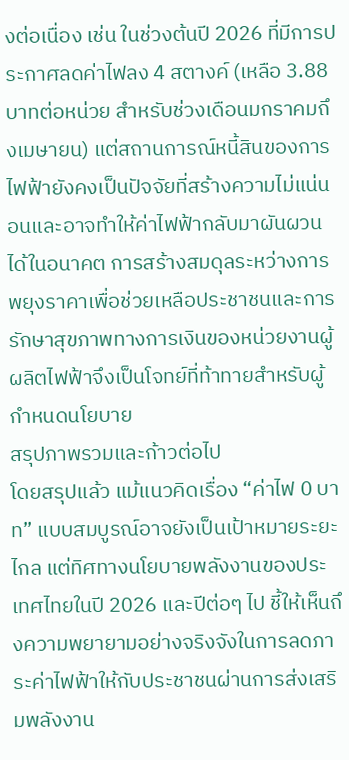งต่อเนื่อง เช่น ในช่วงต้นปี 2026 ที่มีการประกาศลดค่าไฟลง 4 สตางค์ (เหลือ 3.88 บาทต่อหน่วย สำหรับช่วงเดือนมกราคมถึงเมษายน) แต่สถานการณ์หนี้สินของการไฟฟ้ายังคงเป็นปัจจัยที่สร้างความไม่แน่นอนและอาจทำให้ค่าไฟฟ้ากลับมาผันผวนได้ในอนาคต การสร้างสมดุลระหว่างการพยุงราคาเพื่อช่วยเหลือประชาชนและการรักษาสุขภาพทางการเงินของหน่วยงานผู้ผลิตไฟฟ้าจึงเป็นโจทย์ที่ท้าทายสำหรับผู้กำหนดนโยบาย
สรุปภาพรวมและก้าวต่อไป
โดยสรุปแล้ว แม้แนวคิดเรื่อง “ค่าไฟ 0 บาท” แบบสมบูรณ์อาจยังเป็นเป้าหมายระยะไกล แต่ทิศทางนโยบายพลังงานของประเทศไทยในปี 2026 และปีต่อๆ ไป ชี้ให้เห็นถึงความพยายามอย่างจริงจังในการลดภาระค่าไฟฟ้าให้กับประชาชนผ่านการส่งเสริมพลังงาน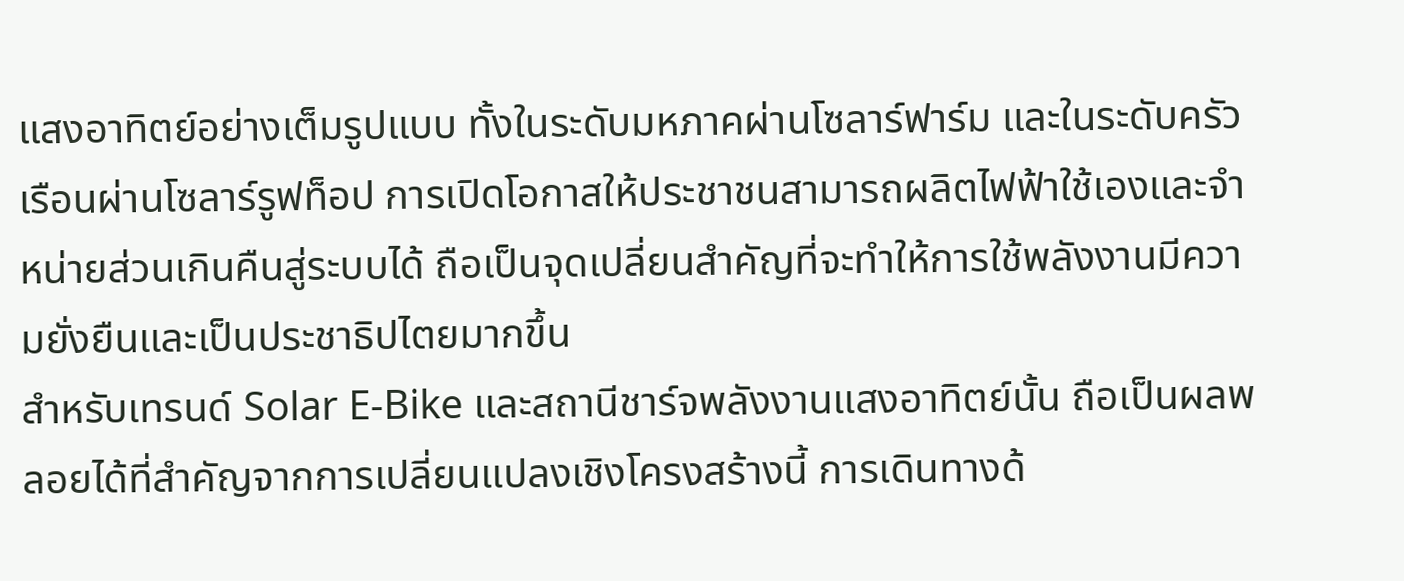แสงอาทิตย์อย่างเต็มรูปแบบ ทั้งในระดับมหภาคผ่านโซลาร์ฟาร์ม และในระดับครัวเรือนผ่านโซลาร์รูฟท็อป การเปิดโอกาสให้ประชาชนสามารถผลิตไฟฟ้าใช้เองและจำหน่ายส่วนเกินคืนสู่ระบบได้ ถือเป็นจุดเปลี่ยนสำคัญที่จะทำให้การใช้พลังงานมีความยั่งยืนและเป็นประชาธิปไตยมากขึ้น
สำหรับเทรนด์ Solar E-Bike และสถานีชาร์จพลังงานแสงอาทิตย์นั้น ถือเป็นผลพลอยได้ที่สำคัญจากการเปลี่ยนแปลงเชิงโครงสร้างนี้ การเดินทางด้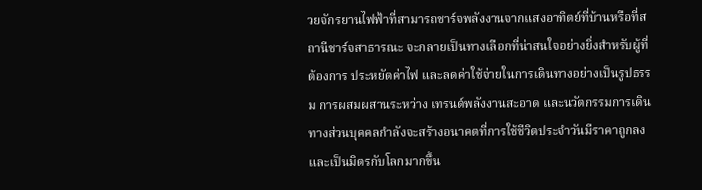วยจักรยานไฟฟ้าที่สามารถชาร์จพลังงานจากแสงอาทิตย์ที่บ้านหรือที่สถานีชาร์จสาธารณะ จะกลายเป็นทางเลือกที่น่าสนใจอย่างยิ่งสำหรับผู้ที่ต้องการ ประหยัดค่าไฟ และลดค่าใช้จ่ายในการเดินทางอย่างเป็นรูปธรรม การผสมผสานระหว่าง เทรนด์พลังงานสะอาด และนวัตกรรมการเดินทางส่วนบุคคลกำลังจะสร้างอนาคตที่การใช้ชีวิตประจำวันมีราคาถูกลงและเป็นมิตรกับโลกมากขึ้น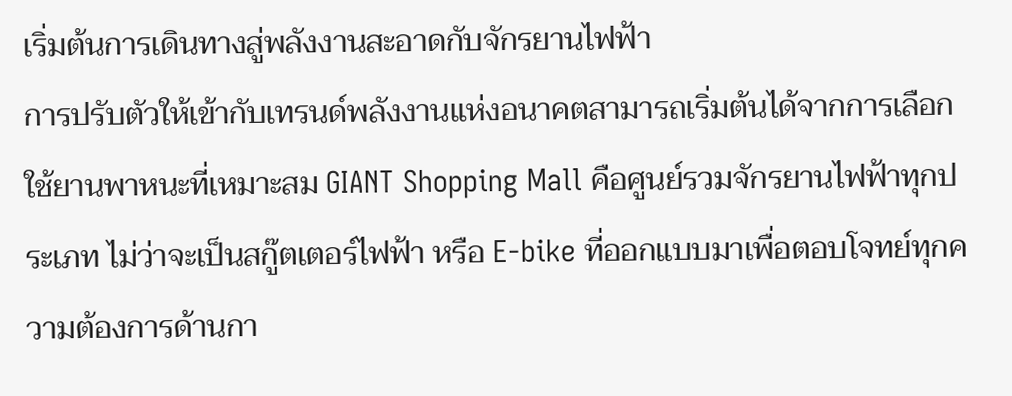เริ่มต้นการเดินทางสู่พลังงานสะอาดกับจักรยานไฟฟ้า
การปรับตัวให้เข้ากับเทรนด์พลังงานแห่งอนาคตสามารถเริ่มต้นได้จากการเลือกใช้ยานพาหนะที่เหมาะสม GIANT Shopping Mall คือศูนย์รวมจักรยานไฟฟ้าทุกประเภท ไม่ว่าจะเป็นสกู๊ตเตอร์ไฟฟ้า หรือ E-bike ที่ออกแบบมาเพื่อตอบโจทย์ทุกความต้องการด้านกา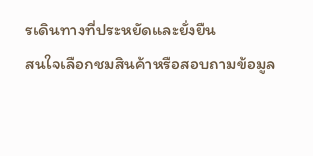รเดินทางที่ประหยัดและยั่งยืน
สนใจเลือกชมสินค้าหรือสอบถามข้อมูล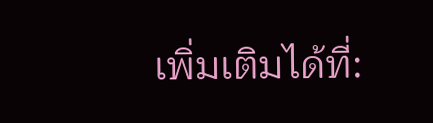เพิ่มเติมได้ที่: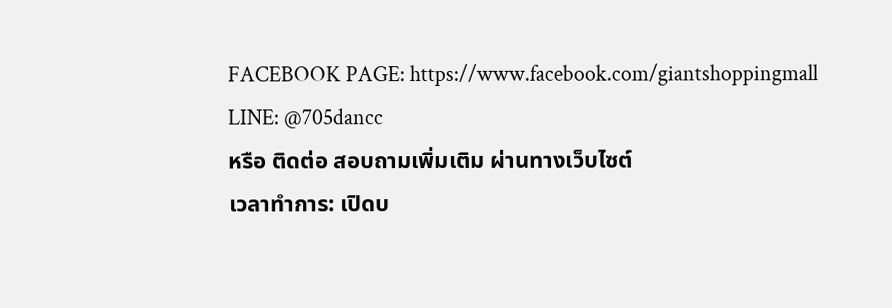FACEBOOK PAGE: https://www.facebook.com/giantshoppingmall
LINE: @705dancc
หรือ ติดต่อ สอบถามเพิ่มเติม ผ่านทางเว็บไซต์
เวลาทำการ: เปิดบ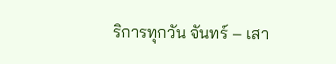ริการทุกวัน จันทร์ – เสา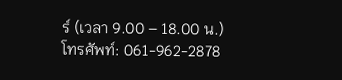ร์ (เวลา 9.00 – 18.00 น.)
โทรศัพท์: 061-962-2878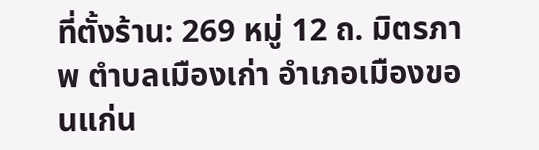ที่ตั้งร้าน: 269 หมู่ 12 ถ. มิตรภาพ ตำบลเมืองเก่า อำเภอเมืองขอนแก่น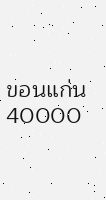ขอนแก่น 40000